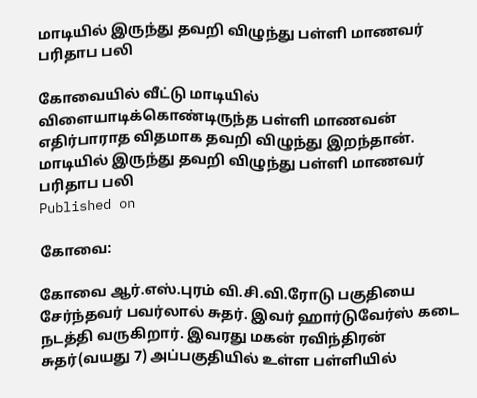மாடியில் இருந்து தவறி விழுந்து பள்ளி மாணவர் பரிதாப பலி

கோவையில் வீட்டு மாடியில் விளையாடிக்கொண்டிருந்த பள்ளி மாணவன் எதிர்பாராத விதமாக தவறி விழுந்து இறந்தான்.
மாடியில் இருந்து தவறி விழுந்து பள்ளி மாணவர் பரிதாப பலி
Published on

கோவை:

கோவை ஆர்.எஸ்.புரம் வி.சி.வி.ரோடு பகுதியை சேர்ந்தவர் பவர்லால் சுதர். இவர் ஹார்டுவேர்ஸ் கடை நடத்தி வருகிறார். இவரது மகன் ரவிந்திரன் சுதர்(வயது 7) அப்பகுதியில் உள்ள பள்ளியில்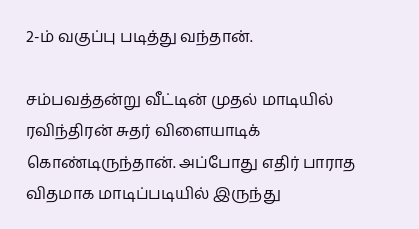2-ம் வகுப்பு படித்து வந்தான்.

சம்பவத்தன்று வீட்டின் முதல் மாடியில் ரவிந்திரன் சுதர் விளையாடிக் கொண்டிருந்தான். அப்போது எதிர் பாராத விதமாக மாடிப்படியில் இருந்து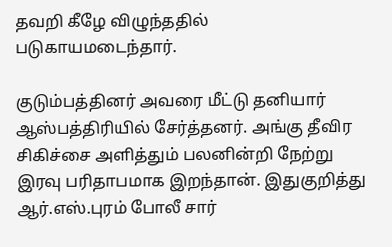தவறி கீழே விழுந்ததில் படுகாயமடைந்தார்.

குடும்பத்தினர் அவரை மீட்டு தனியார் ஆஸ்பத்திரியில் சேர்த்தனர். அங்கு தீவிர சிகிச்சை அளித்தும் பலனின்றி நேற்று இரவு பரிதாபமாக இறந்தான். இதுகுறித்து ஆர்.எஸ்.புரம் போலீ சார்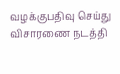வழக்குபதிவு செய்து விசாரணை நடத்தி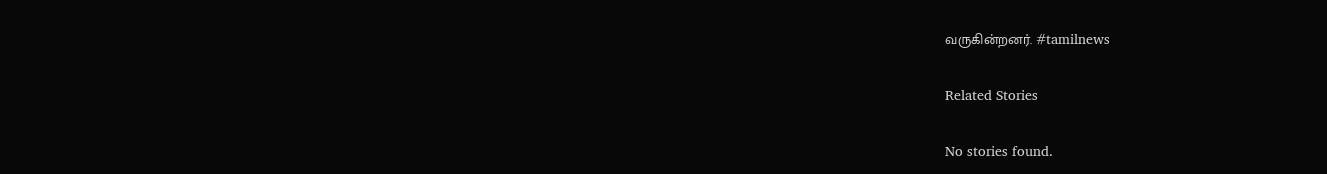வருகின்றனர். #tamilnews

Related Stories

No stories found.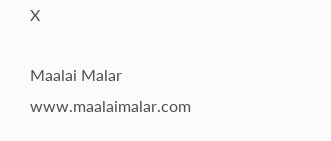X

Maalai Malar
www.maalaimalar.com